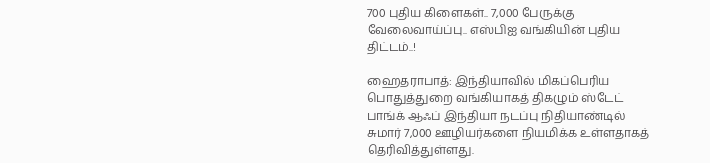700 புதிய கிளைகள்.. 7,000 பேருக்கு வேலைவாய்ப்பு.. எஸ்பிஐ வங்கியின் புதிய திட்டம்..!

ஹைதராபாத்: இந்தியாவில் மிகப்பெரிய பொதுத்துறை வங்கியாகத் திகழும் ஸ்டேட் பாங்க் ஆஃப் இந்தியா நடப்பு நிதியாண்டில் சுமார் 7,000 ஊழியர்களை நியமிக்க உள்ளதாகத் தெரிவித்துள்ளது.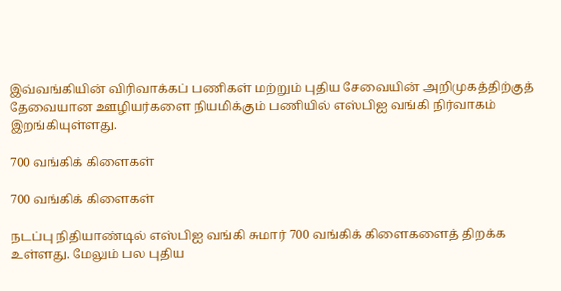இவ்வங்கியின் விரிவாக்கப் பணிகள் மற்றும் புதிய சேவையின் அறிமுகத்திற்குத் தேவையான ஊழியர்களை நியமிக்கும் பணியில் எஸ்பிஐ வங்கி நிர்வாகம் இறங்கியுள்ளது.

700 வங்கிக் கிளைகள்

700 வங்கிக் கிளைகள்

நடப்பு நிதியாண்டில் எஸ்பிஐ வங்கி சுமார் 700 வங்கிக் கிளைகளைத் திறக்க உள்ளது. மேலும் பல புதிய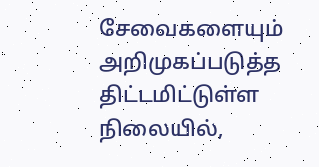சேவைகளையும் அறிமுகப்படுத்த திட்டமிட்டுள்ள நிலையில்,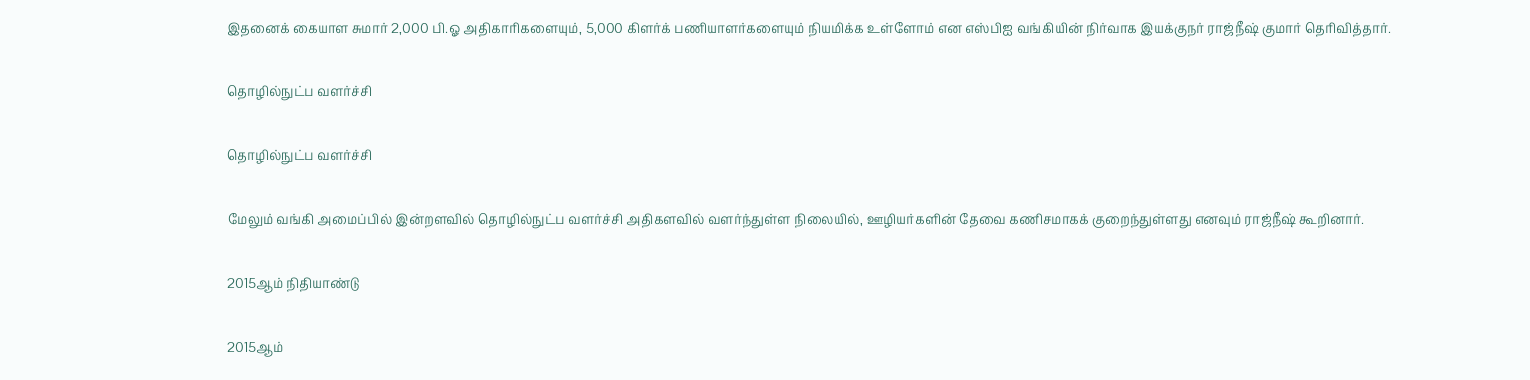இதனைக் கையாள சுமார் 2,000 பி.ஓ அதிகாரிகளையும், 5,000 கிளர்க் பணியாளர்களையும் நியமிக்க உள்ளோம் என எஸ்பிஐ வங்கியின் நிர்வாக இயக்குநர் ராஜ்நீஷ் குமார் தெரிவித்தார்.

தொழில்நுட்ப வளர்ச்சி

தொழில்நுட்ப வளர்ச்சி

மேலும் வங்கி அமைப்பில் இன்றளவில் தொழில்நுட்ப வளர்ச்சி அதிகளவில் வளர்ந்துள்ள நிலையில், ஊழியர்களின் தேவை கணிசமாகக் குறைந்துள்ளது எனவும் ராஜ்நீஷ் கூறினார்.

2015ஆம் நிதியாண்டு

2015ஆம்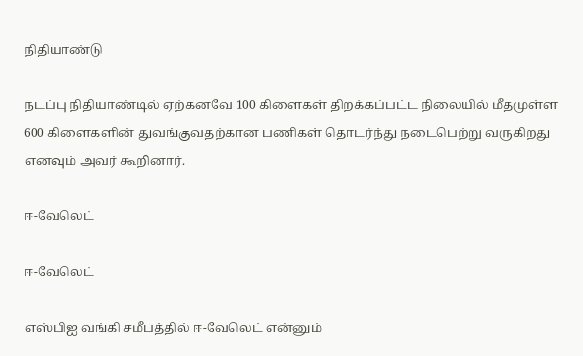நிதியாண்டு

நடப்பு நிதியாண்டில் ஏற்கனவே 100 கிளைகள் திறக்கப்பட்ட நிலையில் மீதமுள்ள 600 கிளைகளின் துவங்குவதற்கான பணிகள் தொடர்ந்து நடைபெற்று வருகிறது எனவும் அவர் கூறினார்.

ஈ-வேலெட்

ஈ-வேலெட்

எஸ்பிஐ வங்கி சமீபத்தில் ஈ-வேலெட் என்னும்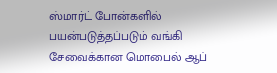ஸ்மார்ட் போன்களில் பயன்படுத்தப்படும் வங்கி சேவைக்கான மொபைல் ஆப்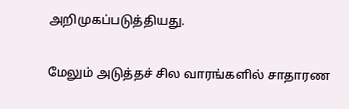அறிமுகப்படுத்தியது.

மேலும் அடுத்தச் சில வாரங்களில் சாதாரண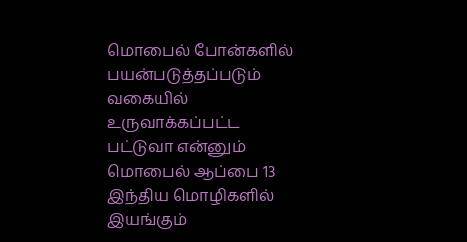மொபைல் போன்களில் பயன்படுத்தப்படும் வகையில் உருவாக்கப்பட்ட பட்டுவா என்னும் மொபைல் ஆப்பை 13 இந்திய மொழிகளில் இயங்கும்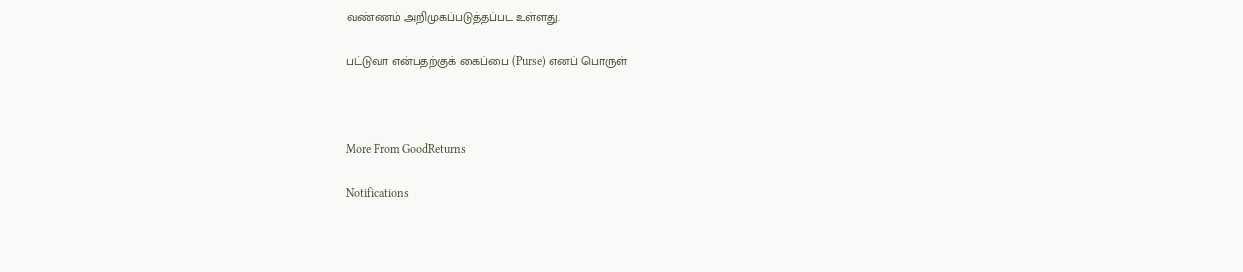வண்ணம் அறிமுகப்படுத்தப்பட உள்ளது.

பட்டுவா என்பதற்குக் கைப்பை (Purse) எனப் பொருள்



More From GoodReturns

Notifications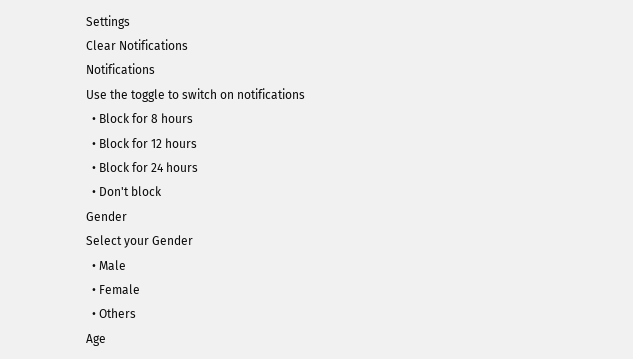Settings
Clear Notifications
Notifications
Use the toggle to switch on notifications
  • Block for 8 hours
  • Block for 12 hours
  • Block for 24 hours
  • Don't block
Gender
Select your Gender
  • Male
  • Female
  • Others
Age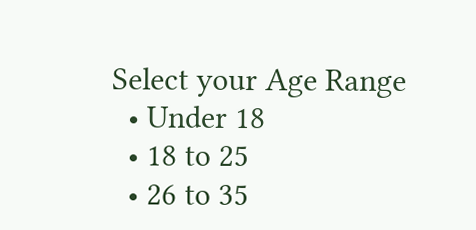Select your Age Range
  • Under 18
  • 18 to 25
  • 26 to 35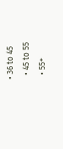• 36 to 45
  • 45 to 55
  • 55+